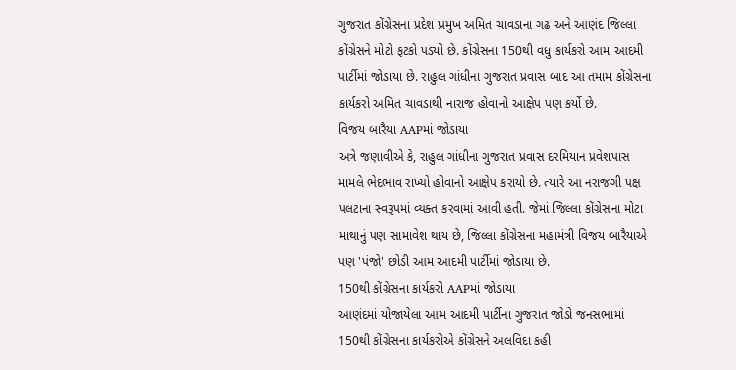ગુજરાત કોંગ્રેસના પ્રદેશ પ્રમુખ અમિત ચાવડાના ગઢ અને આણંદ જિલ્લા કોંગ્રેસને મોટો ફટકો પડ્યો છે. કોંગ્રેસના 150થી વધુ કાર્યકરો આમ આદમી પાર્ટીમાં જોડાયા છે. રાહુલ ગાંધીના ગુજરાત પ્રવાસ બાદ આ તમામ કોંગ્રેસના કાર્યકરો અમિત ચાવડાથી નારાજ હોવાનો આક્ષેપ પણ કર્યો છે.
વિજય બારૈયા AAPમાં જોડાયા
અત્રે જણાવીએ કે, રાહુલ ગાંધીના ગુજરાત પ્રવાસ દરમિયાન પ્રવેશપાસ મામલે ભેદભાવ રાખ્યો હોવાનો આક્ષેપ કરાયો છે. ત્યારે આ નરાજગી પક્ષ પલટાના સ્વરૂપમાં વ્યક્ત કરવામાં આવી હતી. જેમાં જિલ્લા કોંગ્રેસના મોટા માથાનું પણ સામાવેશ થાય છે, જિલ્લા કોંગ્રેસના મહામંત્રી વિજય બારૈયાએ પણ 'પંજો' છોડી આમ આદમી પાર્ટીમાં જોડાયા છે.
150થી કોંગ્રેસના કાર્યકરો AAPમાં જોડાયા
આણંદમાં યોજાયેલા આમ આદમી પાર્ટીના ગુજરાત જોડો જનસભામાં 150થી કોંગ્રેસના કાર્યકરોએ કોંગ્રેસને અલવિદા કહી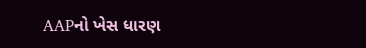AAPનો ખેસ ધારણ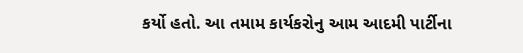કર્યો હતો. આ તમામ કાર્યકરોનુ આમ આદમી પાર્ટીના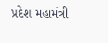પ્રદેશ મહામંત્રી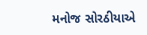મનોજ સોરઠીયાએ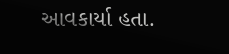આવકાર્યા હતા.